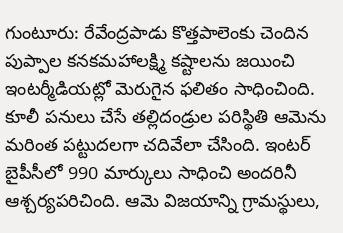గుంటూరు: రేవేంద్రపాడు కొత్తపాలెంకు చెందిన పుప్పాల కనకమహాలక్ష్మి కష్టాలను జయించి ఇంటర్మీడియట్లో మెరుగైన ఫలితం సాధించింది. కూలీ పనులు చేసే తల్లిదండ్రుల పరిస్థితి ఆమెను మరింత పట్టుదలగా చదివేలా చేసింది. ఇంటర్ బైపీసీలో 990 మార్కులు సాధించి అందరినీ ఆశ్చర్యపరిచింది. ఆమె విజయాన్ని గ్రామస్థులు,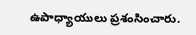ఉపాధ్యాయులు ప్రశంసించారు.